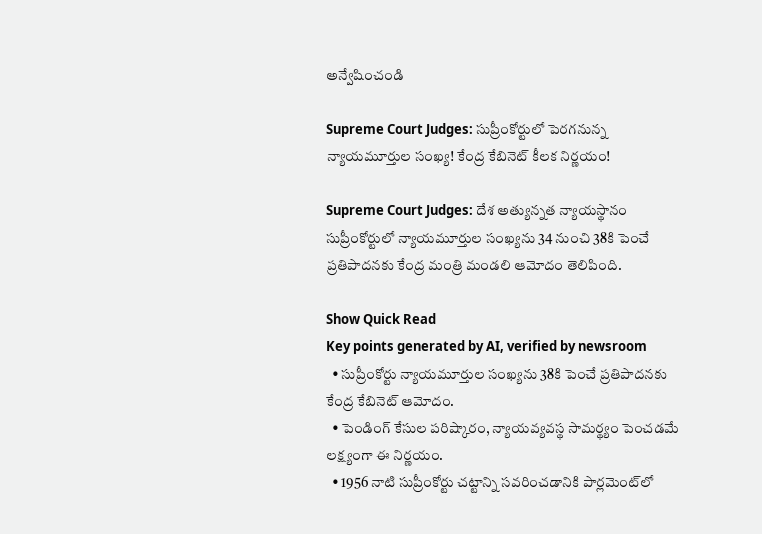అన్వేషించండి

Supreme Court Judges: సుప్రీంకోర్టులో పెరగనున్న న్యాయమూర్తుల సంఖ్య! కేంద్ర కేబినెట్ కీలక నిర్ణయం!

Supreme Court Judges: దేశ అత్యున్నత న్యాయస్థానం సుప్రీంకోర్టులో న్యాయమూర్తుల సంఖ్యను 34 నుంచి 38కి పెంచే ప్రతిపాదనకు కేంద్ర మంత్రి మండలి ఆమోదం తెలిపింది.

Show Quick Read
Key points generated by AI, verified by newsroom
  • సుప్రీంకోర్టు న్యాయమూర్తుల సంఖ్యను 38కి పెంచే ప్రతిపాదనకు కేంద్ర కేబినెట్ ఆమోదం.
  • పెండింగ్ కేసుల పరిష్కారం, న్యాయవ్యవస్థ సామర్థ్యం పెంచడమే లక్ష్యంగా ఈ నిర్ణయం.
  • 1956 నాటి సుప్రీంకోర్టు చట్టాన్ని సవరించడానికి పార్లమెంట్‌లో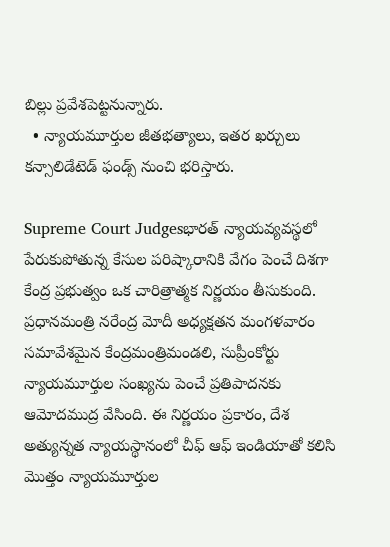బిల్లు ప్రవేశపెట్టనున్నారు.
  • న్యాయమూర్తుల జీతభత్యాలు, ఇతర ఖర్చులు కన్సాలిడేటెడ్ ఫండ్స్ నుంచి భరిస్తారు.

Supreme Court Judgesభారత్‌ న్యాయవ్యవస్థలో పేరుకుపోతున్న కేసుల పరిష్కారానికి వేగం పెంచే దిశగా కేంద్ర ప్రభుత్వం ఒక చారిత్రాత్మక నిర్ణయం తీసుకుంది. ప్రధానమంత్రి నరేంద్ర మోదీ అధ్యక్షతన మంగళవారం సమావేశమైన కేంద్రమంత్రిమండలి, సుప్రీంకోర్టు న్యాయమూర్తుల సంఖ్యను పెంచే ప్రతిపాదనకు ఆమోదముద్ర వేసింది. ఈ నిర్ణయం ప్రకారం, దేశ అత్యున్నత న్యాయస్థానంలో చీఫ్‌ ఆఫ్ ఇండియాతో కలిసి మొత్తం న్యాయమూర్తుల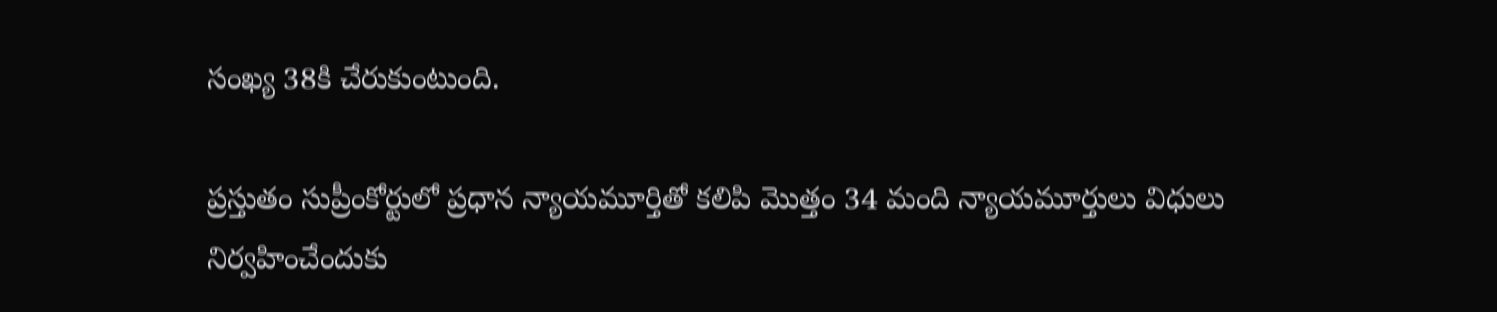సంఖ్య 38కి చేరుకుంటుంది.

ప్రస్తుతం సుప్రీంకోర్టులో ప్రధాన న్యాయమూర్తితో కలిపి మొత్తం 34 మంది న్యాయమూర్తులు విధులు నిర్వహించేందుకు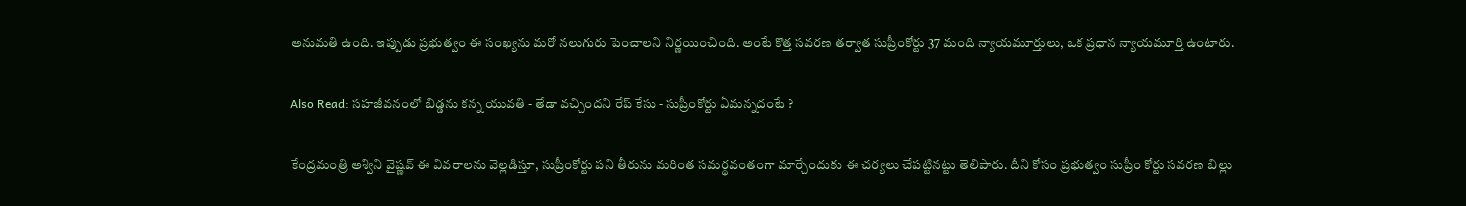అనుమతి ఉంది. ఇప్పుడు ప్రభుత్వం ఈ సంఖ్యను మరో నలుగురు పెంచాలని నిర్ణయించింది. అంటే కొత్త సవరణ తర్వాత సుప్రీంకోర్టు 37 మంది న్యాయమూర్తులు, ఒక ప్రధాన న్యాయమూర్తి ఉంటారు.

Also Read: సహజీవనంలో బిడ్డను కన్న యువతి - తేడా వచ్చిందని రేప్ కేసు - సుప్రీంకోర్టు ఏమన్నదంటే ?

కేంద్రమంత్రి అశ్విని వైష్ణవ్ ఈ వివరాలను వెల్లడిస్తూ, సుప్రీంకోర్టు పని తీరును మరింత సమర్థవంతంగా మార్చేందుకు ఈ చర్యలు చేపట్టినట్టు తెలిపారు. దీని కోసం ప్రభుత్వం సుప్రీం కోర్టు సవరణ బిల్లు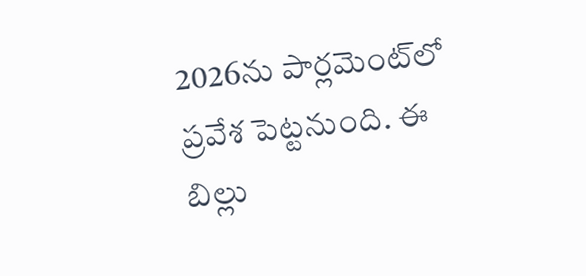2026ను పార్లమెంట్‌లో ప్రవేశ పెట్టనుంది. ఈ బిల్లు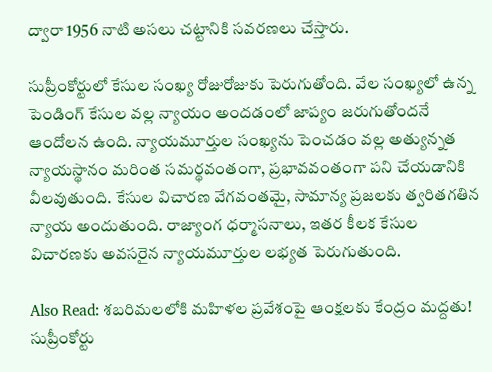ద్వారా 1956 నాటి అసలు చట్టానికి సవరణలు చేస్తారు.

సుప్రీంకోర్టులో కేసుల సంఖ్య రోజురోజుకు పెరుగుతోంది. వేల సంఖ్యలో ఉన్న పెండింగ్ కేసుల వల్ల న్యాయం అందడంలో జాప్యం జరుగుతోందనే ఆందోలన ఉంది. న్యాయమూర్తుల సంఖ్యను పెంచడం వల్ల అత్యున్నత న్యాయస్థానం మరింత సమర్థవంతంగా, ప్రభావవంతంగా పని చేయడానికి వీలవుతుంది. కేసుల విచారణ వేగవంతమై, సామాన్య ప్రజలకు త్వరితగతిన న్యాయ అందుతుంది. రాజ్యాంగ ధర్మాసనాలు, ఇతర కీలక కేసుల విచారణకు అవసరైన న్యాయమూర్తుల లభ్యత పెరుగుతుంది.

Also Read: శబరిమలలోకి మహిళల ప్రవేశంపై ఆంక్షలకు కేంద్రం మద్దతు! సుప్రీంకోర్టు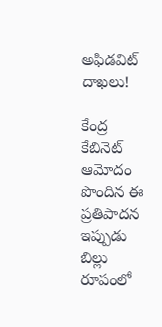అఫిడవిట్ దాఖలు!

కేంద్ర కేబినెట్ ఆమోదం పొందిన ఈ ప్రతిపాదన ఇప్పుడు బిల్లు రూపంలో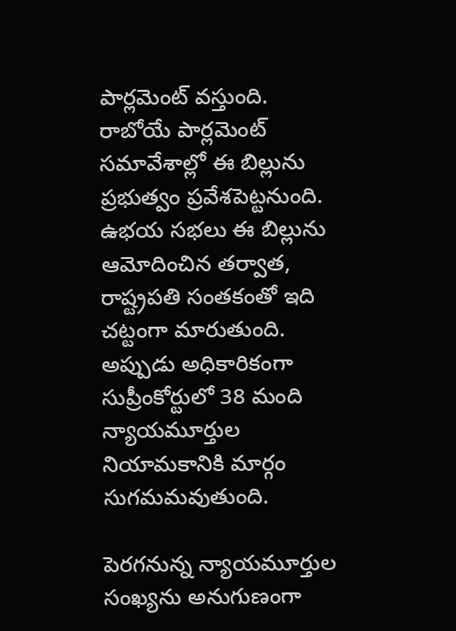పార్లమెంట్‌ వస్తుంది. రాబోయే పార్లమెంట్‌ సమావేశాల్లో ఈ బిల్లును ప్రభుత్వం ప్రవేశపెట్టనుంది. ఉభయ సభలు ఈ బిల్లును ఆమోదించిన తర్వాత, రాష్ట్రపతి సంతకంతో ఇది చట్టంగా మారుతుంది. అప్పుడు అధికారికంగా సుప్రీంకోర్టులో 38 మంది న్యాయమూర్తుల నియామకానికి మార్గం సుగమమవుతుంది.

పెరగనున్న న్యాయమూర్తుల సంఖ్యను అనుగుణంగా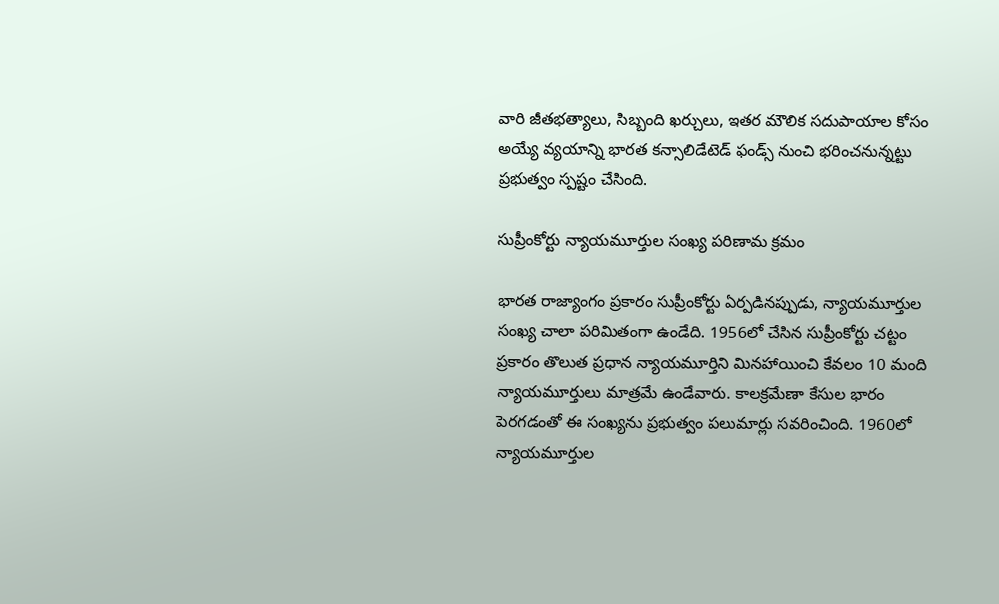వారి జీతభత్యాలు, సిబ్బంది ఖర్చులు, ఇతర మౌలిక సదుపాయాల కోసం అయ్యే వ్యయాన్ని భారత కన్సాలిడేటెడ్‌ ఫండ్స్‌ నుంచి భరించనున్నట్టు ప్రభుత్వం స్పష్టం చేసింది.

సుప్రీంకోర్టు న్యాయమూర్తుల సంఖ్య పరిణామ క్రమం

భారత రాజ్యాంగం ప్రకారం సుప్రీంకోర్టు ఏర్పడినప్పుడు, న్యాయమూర్తుల సంఖ్య చాలా పరిమితంగా ఉండేది. 1956లో చేసిన సుప్రీంకోర్టు చట్టం ప్రకారం తొలుత ప్రధాన న్యాయమూర్తిని మినహాయించి కేవలం 10 మంది న్యాయమూర్తులు మాత్రమే ఉండేవారు. కాలక్రమేణా కేసుల భారం పెరగడంతో ఈ సంఖ్యను ప్రభుత్వం పలుమార్లు సవరించింది. 1960లో న్యాయమూర్తుల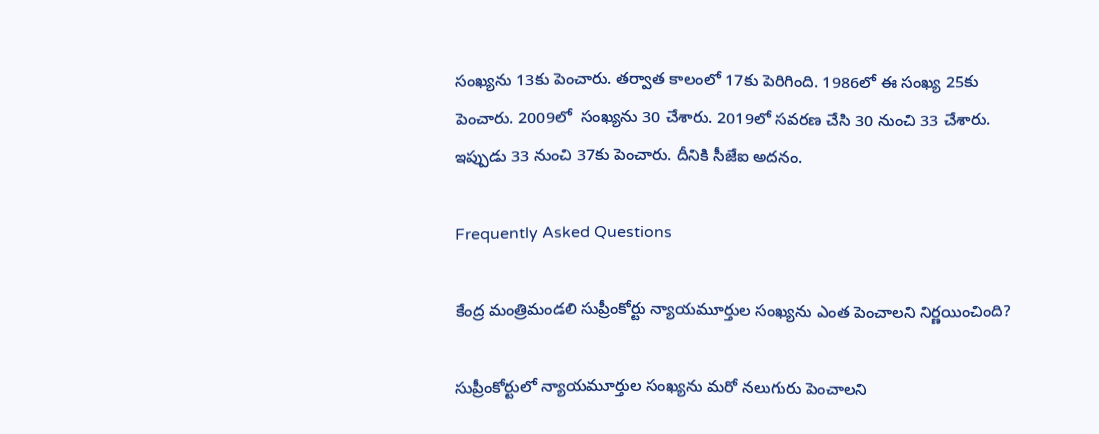సంఖ్యను 13కు పెంచారు. తర్వాత కాలంలో 17కు పెరిగింది. 1986లో ఈ సంఖ్య 25కు పెంచారు. 2009లో  సంఖ్యను 30 చేశారు. 2019లో సవరణ చేసి 30 నుంచి 33 చేశారు. ఇప్పుడు 33 నుంచి 37కు పెంచారు. దీనికి సీజేఐ అదనం.

Frequently Asked Questions

కేంద్ర మంత్రిమండలి సుప్రీంకోర్టు న్యాయమూర్తుల సంఖ్యను ఎంత పెంచాలని నిర్ణయించింది?

సుప్రీంకోర్టులో న్యాయమూర్తుల సంఖ్యను మరో నలుగురు పెంచాలని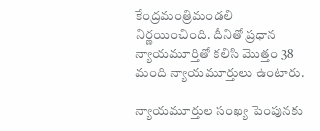కేంద్రమంత్రిమండలి నిర్ణయించింది. దీనితో ప్రధాన న్యాయమూర్తితో కలిసి మొత్తం 38 మంది న్యాయమూర్తులు ఉంటారు.

న్యాయమూర్తుల సంఖ్య పెంపునకు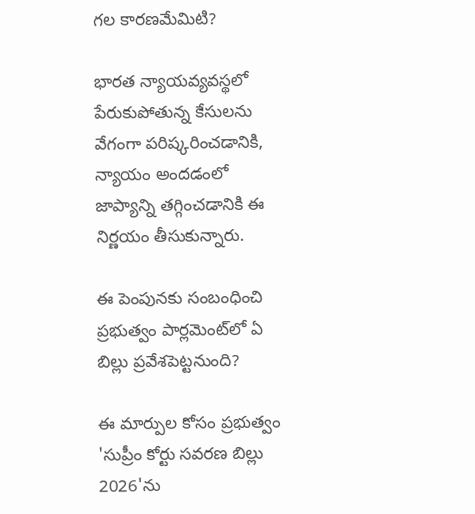గల కారణమేమిటి?

భారత న్యాయవ్యవస్థలో పేరుకుపోతున్న కేసులను వేగంగా పరిష్కరించడానికి, న్యాయం అందడంలో జాప్యాన్ని తగ్గించడానికి ఈ నిర్ణయం తీసుకున్నారు.

ఈ పెంపునకు సంబంధించి ప్రభుత్వం పార్లమెంట్‌లో ఏ బిల్లు ప్రవేశపెట్టనుంది?

ఈ మార్పుల కోసం ప్రభుత్వం 'సుప్రీం కోర్టు సవరణ బిల్లు 2026'ను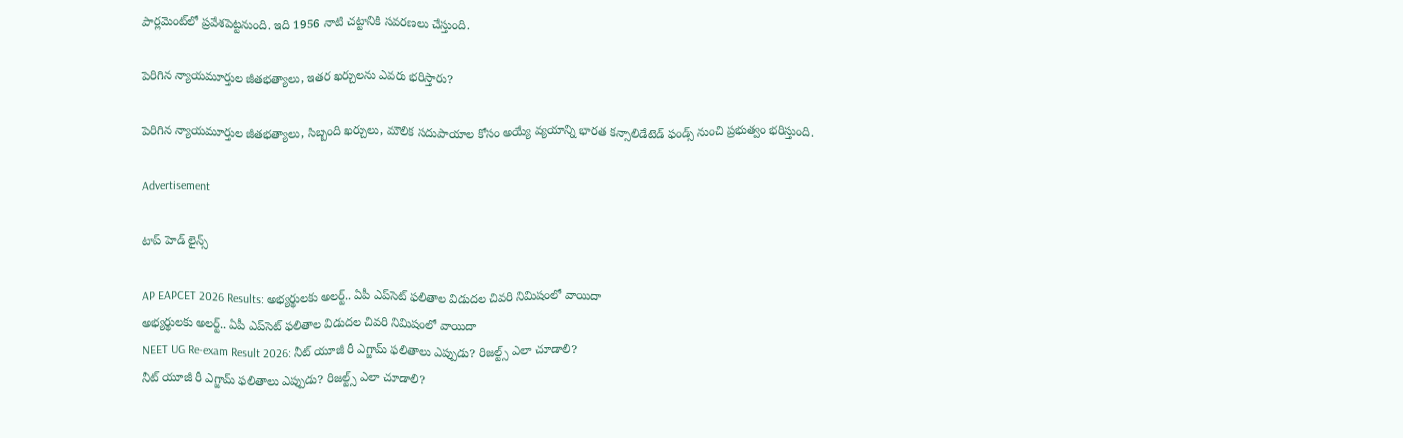పార్లమెంట్‌లో ప్రవేశపెట్టనుంది. ఇది 1956 నాటి చట్టానికి సవరణలు చేస్తుంది.

పెరిగిన న్యాయమూర్తుల జీతభత్యాలు, ఇతర ఖర్చులను ఎవరు భరిస్తారు?

పెరిగిన న్యాయమూర్తుల జీతభత్యాలు, సిబ్బంది ఖర్చులు, మౌలిక సదుపాయాల కోసం అయ్యే వ్యయాన్ని భారత కన్సాలిడేటెడ్‌ ఫండ్స్‌ నుంచి ప్రభుత్వం భరిస్తుంది.

Advertisement

టాప్ హెడ్ లైన్స్

AP EAPCET 2026 Results: అభ్యర్థులకు అలర్ట్.. ఏపీ ఎప్‌సెట్ ఫలితాల విడుదల చివరి నిమిషంలో వాయిదా
అభ్యర్థులకు అలర్ట్.. ఏపీ ఎప్‌సెట్ ఫలితాల విడుదల చివరి నిమిషంలో వాయిదా
NEET UG Re-exam Result 2026: నీట్‌ యూజీ రీ ఎగ్జామ్ ఫలితాలు ఎప్పుడు? రిజల్ట్స్‌ ఎలా చూడాలి?
నీట్‌ యూజీ రీ ఎగ్జామ్ ఫలితాలు ఎప్పుడు? రిజల్ట్స్‌ ఎలా చూడాలి?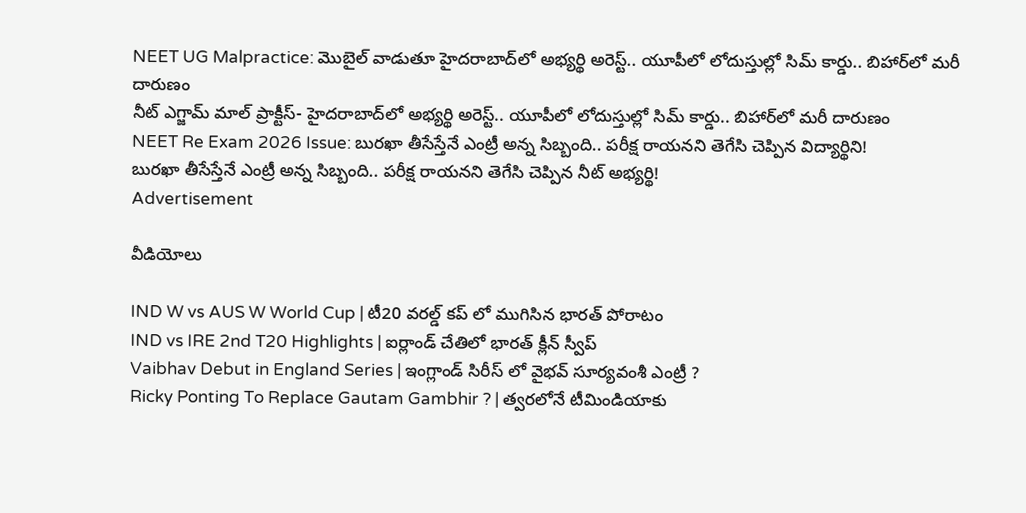NEET UG Malpractice: మొబైల్ వాడుతూ హైదరాబాద్‌లో అభ్యర్థి అరెస్ట్.. యూపీలో లోదుస్తుల్లో సిమ్ కార్డు.. బిహార్‌లో మరీ దారుణం
నీట్ ఎగ్జామ్ మాల్ ప్రాక్టీస్- హైదరాబాద్‌లో అభ్యర్థి అరెస్ట్.. యూపీలో లోదుస్తుల్లో సిమ్ కార్డు.. బిహార్‌లో మరీ దారుణం
NEET Re Exam 2026 Issue: బురఖా తీసేస్తేనే ఎంట్రీ అన్న సిబ్బంది.. పరీక్ష రాయనని తెగేసి చెప్పిన విద్యార్థిని!
బురఖా తీసేస్తేనే ఎంట్రీ అన్న సిబ్బంది.. పరీక్ష రాయనని తెగేసి చెప్పిన నీట్ అభ్యర్థి!
Advertisement

వీడియోలు

IND W vs AUS W World Cup | టీ20 వరల్డ్ కప్ లో ముగిసిన భారత్ పోరాటం
IND vs IRE 2nd T20 Highlights | ఐర్లాండ్ చేతిలో భారత్ క్లీన్ స్వీప్
Vaibhav Debut in England Series | ఇంగ్లాండ్ సిరీస్ లో వైభవ్ సూర్యవంశీ ఎంట్రీ ?
Ricky Ponting To Replace Gautam Gambhir ? | త్వరలోనే టీమిండియాకు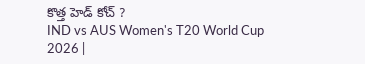కొత్త హెడ్ కోచ్ ?
IND vs AUS Women's T20 World Cup 2026 |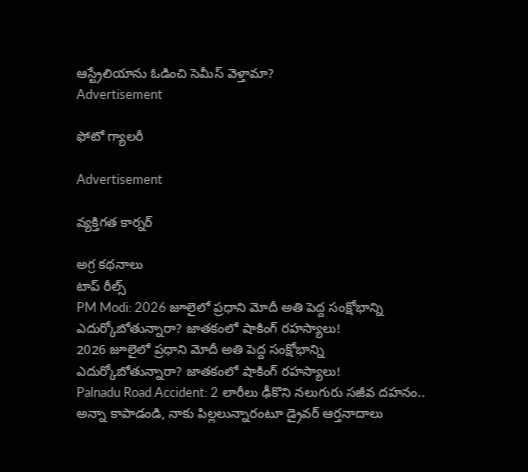ఆస్ట్రేలియాను ఓడించి సెమీస్ వెళ్తామా?
Advertisement

ఫోటో గ్యాలరీ

Advertisement

వ్యక్తిగత కార్నర్

అగ్ర కథనాలు
టాప్ రీల్స్
PM Modi: 2026 జూలైలో ప్రధాని మోదీ అతి పెద్ద సంక్షోభాన్ని ఎదుర్కోబోతున్నారా? జాతకంలో షాకింగ్ రహస్యాలు!
2026 జూలైలో ప్రధాని మోదీ అతి పెద్ద సంక్షోభాన్ని ఎదుర్కోబోతున్నారా? జాతకంలో షాకింగ్ రహస్యాలు!
Palnadu Road Accident: 2 లారీలు ఢీకొని నలుగురు సజీవ దహనం.. అన్నా కాపాడండి, నాకు పిల్లలున్నారంటూ డ్రైవర్ ఆర్తనాదాలు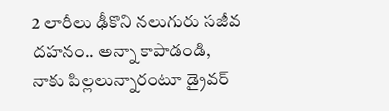2 లారీలు ఢీకొని నలుగురు సజీవ దహనం.. అన్నా కాపాడండి, నాకు పిల్లలున్నారంటూ డ్రైవర్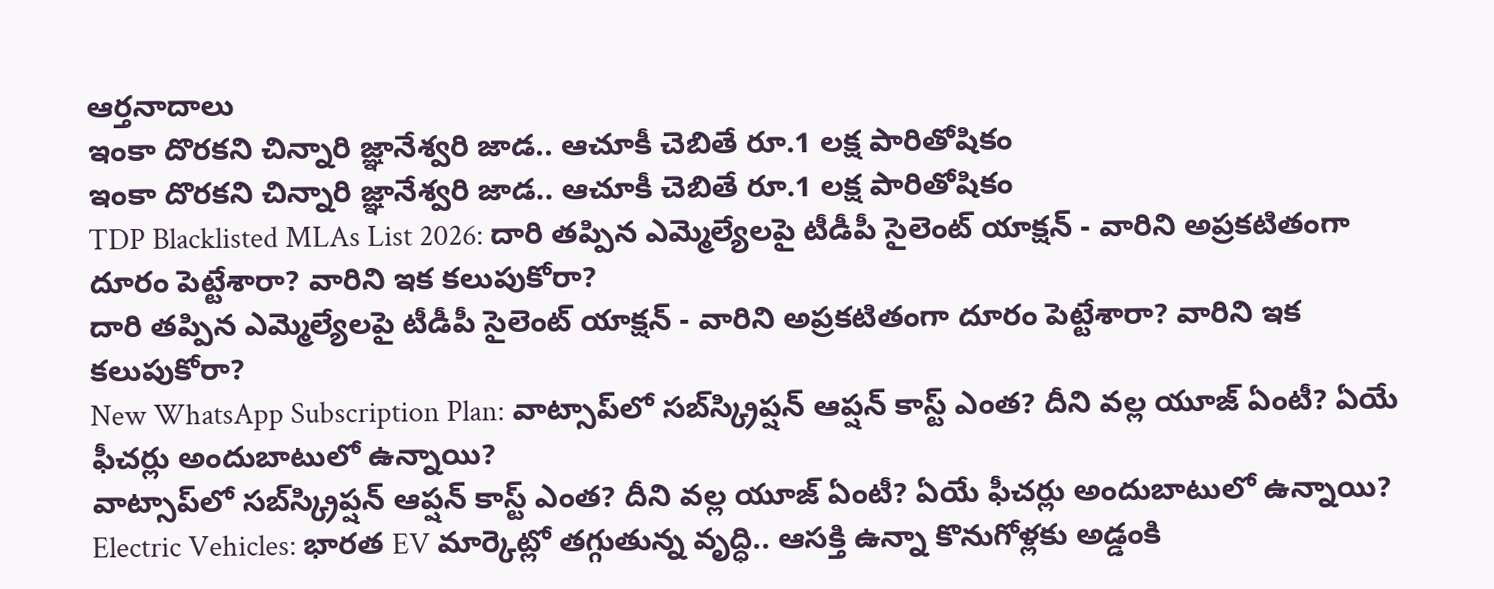ఆర్తనాదాలు
ఇంకా దొరకని చిన్నారి జ్ఞానేశ్వరి జాడ.. ఆచూకీ చెబితే రూ.1 లక్ష పారితోషికం
ఇంకా దొరకని చిన్నారి జ్ఞానేశ్వరి జాడ.. ఆచూకీ చెబితే రూ.1 లక్ష పారితోషికం
TDP Blacklisted MLAs List 2026: దారి తప్పిన ఎమ్మెల్యేలపై టీడీపీ సైలెంట్ యాక్షన్ - వారిని అప్రకటితంగా దూరం పెట్టేశారా? వారిని ఇక కలుపుకోరా?
దారి తప్పిన ఎమ్మెల్యేలపై టీడీపీ సైలెంట్ యాక్షన్ - వారిని అప్రకటితంగా దూరం పెట్టేశారా? వారిని ఇక కలుపుకోరా?
New WhatsApp Subscription Plan: వాట్సాప్‌లో సబ్‌స్క్రిప్షన్ ఆప్షన్ కాస్ట్ ఎంత? దీని వల్ల యూజ్ ఏంటీ? ఏయే ఫీచర్లు అందుబాటులో ఉన్నాయి?
వాట్సాప్‌లో సబ్‌స్క్రిప్షన్ ఆప్షన్ కాస్ట్ ఎంత? దీని వల్ల యూజ్ ఏంటీ? ఏయే ఫీచర్లు అందుబాటులో ఉన్నాయి?
Electric Vehicles: భారత EV మార్కెట్లో తగ్గుతున్న వృద్ధి.. ఆసక్తి ఉన్నా కొనుగోళ్లకు అడ్డంకి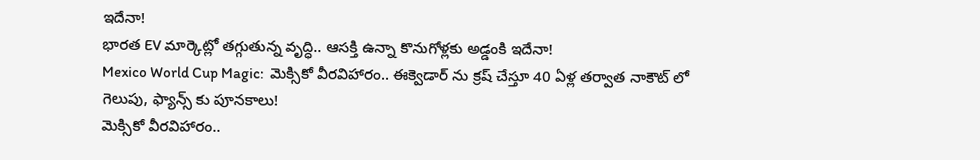ఇదేనా!
భారత EV మార్కెట్లో తగ్గుతున్న వృద్ధి.. ఆసక్తి ఉన్నా కొనుగోళ్లకు అడ్డంకి ఇదేనా!
Mexico World Cup Magic:  మెక్సికో వీరవిహారం.. ఈక్వెడార్ ను క్రష్ చేస్తూ 40 ఏళ్ల తర్వాత నాకౌట్ లో గెలుపు, ఫ్యాన్స్ కు పూనకాలు!
మెక్సికో వీరవిహారం..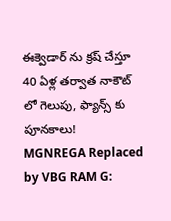ఈక్వెడార్ ను క్రష్ చేస్తూ 40 ఏళ్ల తర్వాత నాకౌట్ లో గెలుపు, ఫ్యాన్స్ కు పూనకాలు!
MGNREGA Replaced by VBG RAM G: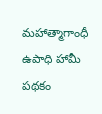మహాత్మాగాంధీ ఉపాధి హామీ పథకం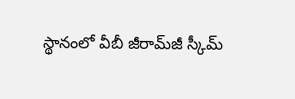స్థానంలో వీబీ జీరామ్‌జీ స్కీమ్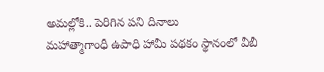అమల్లోకి.. పెరిగిన పని దినాలు
మహాత్మాగాంధీ ఉపాధి హామీ పథకం స్థానంలో వీబీ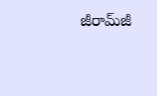జీరామ్‌జీ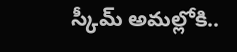స్కీమ్ అమల్లోకి..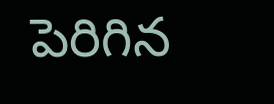పెరిగిన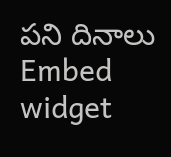పని దినాలు
Embed widget